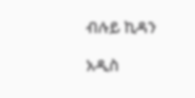ብሉይ ኪዳን

አዲስ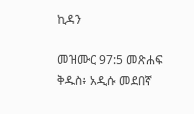ኪዳን

መዝሙር 97:5 መጽሐፍ ቅዱስ፥ አዲሱ መደበኛ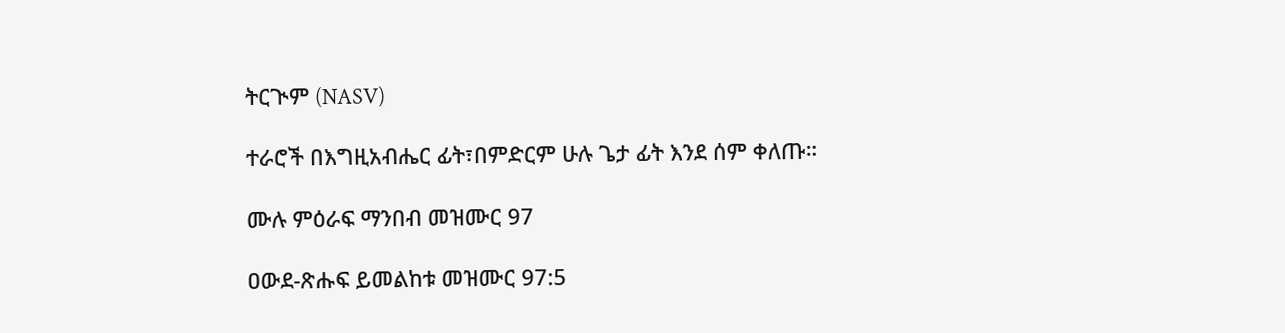ትርጒም (NASV)

ተራሮች በእግዚአብሔር ፊት፣በምድርም ሁሉ ጌታ ፊት እንደ ሰም ቀለጡ።

ሙሉ ምዕራፍ ማንበብ መዝሙር 97

ዐውደ-ጽሑፍ ይመልከቱ መዝሙር 97:5